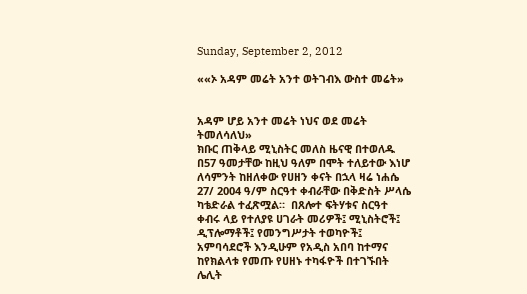Sunday, September 2, 2012

««ኦ አዳም መሬት አንተ ወትገብእ ውስተ መሬት»


አዳም ሆይ አንተ መሬት ነህና ወደ መሬት ትመለሳለህ»
ክቡር ጠቅላይ ሚኒስትር መለስ ዜናዊ በተወለዱ በ57 ዓመታቸው ከዚህ ዓለም በሞት ተለይተው እነሆ ለሳምንት ከዘለቀው የሀዘን ቀናት በኋላ ዛሬ ነሐሴ 27/ 2004 ዓ/ም ስርዓተ ቀብራቸው በቅድስት ሥላሴ ካቴድራል ተፈጽሟል።  በጸሎተ ፍትሃቱና ስርዓተ ቀብሩ ላይ የተለያዩ ሀገራት መሪዎች፤ ሚኒስትሮች፤ ዲፕሎማቶች፤ የመንግሥታት ተወካዮች፤ አምባሳደሮች እንዲሁም የአዲስ አበባ ከተማና ከየክልላቱ የመጡ የሀዘኑ ተካፋዮች በተገኙበት ሌሊት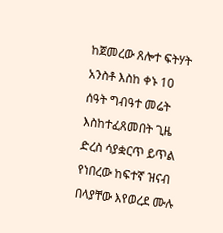ከጀመረው ጸሎተ ፍትሃት አንስቶ እስከ ቀኑ 10 ሰዓት ግብዓተ መሬት እስከተፈጸመበት ጊዜ ድረስ ሳያቋርጥ ይጥል የነበረው ከፍተኛ ዝናብ በላያቸው እየወረደ ሙሉ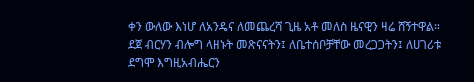ቀን ውለው እነሆ ለአንዴና ለመጨረሻ ጊዜ አቶ መለስ ዜናዊን ዛሬ ሸኝተዋል።
ደጀ ብርሃን ብሎግ ላዘኑት መጽናናትን፤ ለቤተሰቦቻቸው መረጋጋትን፤ ለሀገሪቱ ደግሞ እግዚአብሔርን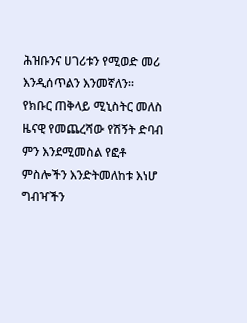ሕዝቡንና ሀገሪቱን የሚወድ መሪ እንዲሰጥልን እንመኛለን።
የክቡር ጠቅላይ ሚኒስትር መለስ ዜናዊ የመጨረሻው የሽኝት ድባብ ምን እንደሚመስል የፎቶ ምስሎችን እንድትመለከቱ እነሆ ግብዣችን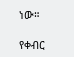ነው።

የቀብር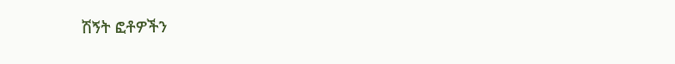ሽኝት ፎቶዎችን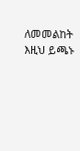ለመመልከት እዚህ ይጫኑ